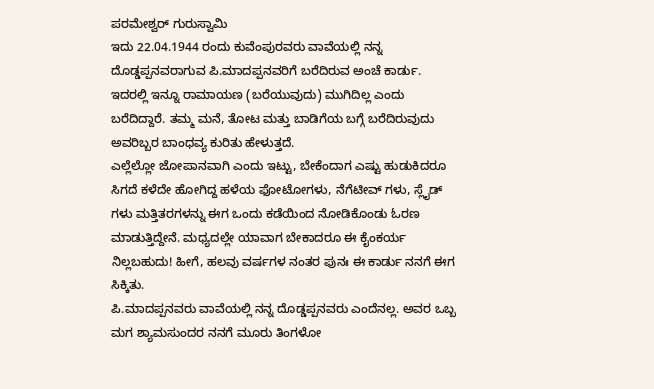ಪರಮೇಶ್ವರ್ ಗುರುಸ್ವಾಮಿ
ಇದು 22.04.1944 ರಂದು ಕುವೆಂಪುರವರು ವಾವೆಯಲ್ಲಿ ನನ್ನ ದೊಡ್ಡಪ್ಪನವರಾಗುವ ಪಿ.ಮಾದಪ್ಪನವರಿಗೆ ಬರೆದಿರುವ ಅಂಚೆ ಕಾರ್ಡು. ಇದರಲ್ಲಿ ಇನ್ನೂ ರಾಮಾಯಣ (ಬರೆಯುವುದು) ಮುಗಿದಿಲ್ಲ ಎಂದು ಬರೆದಿದ್ದಾರೆ. ತಮ್ಮ ಮನೆ, ತೋಟ ಮತ್ತು ಬಾಡಿಗೆಯ ಬಗ್ಗೆ ಬರೆದಿರುವುದು ಅವರಿಬ್ಬರ ಬಾಂಧವ್ಯ ಕುರಿತು ಹೇಳುತ್ತದೆ.
ಎಲ್ಲೆಲ್ಲೋ ಜೋಪಾನವಾಗಿ ಎಂದು ಇಟ್ಟು, ಬೇಕೆಂದಾಗ ಎಷ್ಟು ಹುಡುಕಿದರೂ ಸಿಗದೆ ಕಳೆದೇ ಹೋಗಿದ್ದ ಹಳೆಯ ಫೋಟೋಗಳು, ನೆಗೆಟೀವ್ ಗಳು, ಸ್ಲೈಡ್ ಗಳು ಮತ್ತಿತರಗಳನ್ನು ಈಗ ಒಂದು ಕಡೆಯಿಂದ ನೋಡಿಕೊಂಡು ಓರಣ ಮಾಡುತ್ತಿದ್ದೇನೆ. ಮಧ್ಯದಲ್ಲೇ ಯಾವಾಗ ಬೇಕಾದರೂ ಈ ಕೈಂಕರ್ಯ ನಿಲ್ಲಬಹುದು! ಹೀಗೆ, ಹಲವು ವರ್ಷಗಳ ನಂತರ ಪುನಃ ಈ ಕಾರ್ಡು ನನಗೆ ಈಗ ಸಿಕ್ಕಿತು.
ಪಿ.ಮಾದಪ್ಪನವರು ವಾವೆಯಲ್ಲಿ ನನ್ನ ದೊಡ್ಡಪ್ಪನವರು ಎಂದೆನಲ್ಲ. ಅವರ ಒಬ್ಬ ಮಗ ಶ್ಯಾಮಸುಂದರ ನನಗೆ ಮೂರು ತಿಂಗಳೋ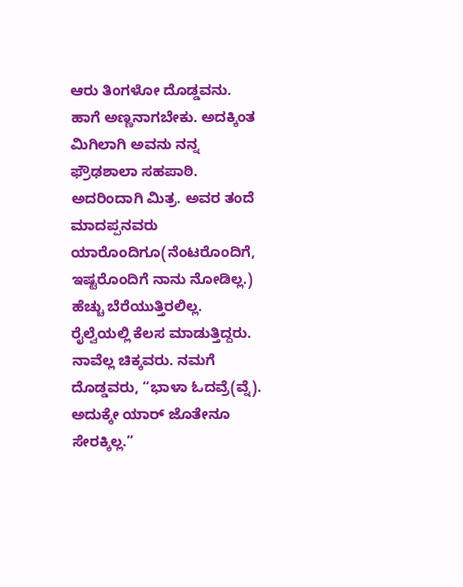ಆರು ತಿಂಗಳೋ ದೊಡ್ಡವನು. ಹಾಗೆ ಅಣ್ಣನಾಗಬೇಕು. ಅದಕ್ಕಿಂತ ಮಿಗಿಲಾಗಿ ಅವನು ನನ್ನ ಫ್ರೌಢಶಾಲಾ ಸಹಪಾಠಿ. ಅದರಿಂದಾಗಿ ಮಿತ್ರ. ಅವರ ತಂದೆ ಮಾದಪ್ಪನವರು ಯಾರೊಂದಿಗೂ(ನೆಂಟರೊಂದಿಗೆ, ಇಷ್ಟರೊಂದಿಗೆ ನಾನು ನೋಡಿಲ್ಲ.) ಹೆಚ್ಚು ಬೆರೆಯುತ್ತಿರಲಿಲ್ಲ. ರೈಲ್ವೆಯಲ್ಲಿ ಕೆಲಸ ಮಾಡುತ್ತಿದ್ದರು. ನಾವೆಲ್ಲ ಚಿಕ್ಕವರು. ನಮಗೆ ದೊಡ್ಡವರು, “ಭಾಳಾ ಓದವ್ರೆ(ವ್ನೆ). ಅದುಕ್ಕೇ ಯಾರ್ ಜೊತೇನೂ ಸೇರಕ್ಕಿಲ್ಲ.”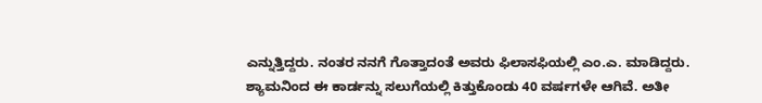ಎನ್ನುತ್ತಿದ್ದರು. ನಂತರ ನನಗೆ ಗೊತ್ತಾದಂತೆ ಅವರು ಫಿಲಾಸಫಿಯಲ್ಲಿ ಎಂ.ಎ. ಮಾಡಿದ್ದರು.
ಶ್ಯಾಮನಿಂದ ಈ ಕಾರ್ಡನ್ನು ಸಲುಗೆಯಲ್ಲಿ ಕಿತ್ತುಕೊಂಡು 40 ವರ್ಷಗಳೇ ಆಗಿವೆ. ಅತೀ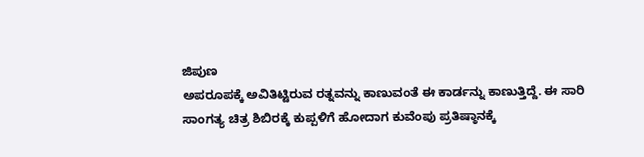ಜಿಪುಣ
ಅಪರೂಪಕ್ಕೆ ಅವಿತಿಟ್ಟಿರುವ ರತ್ನವನ್ನು ಕಾಣುವಂತೆ ಈ ಕಾರ್ಡನ್ನು ಕಾಣುತ್ತಿದ್ದೆ. ಈ ಸಾರಿ ಸಾಂಗತ್ಯ ಚಿತ್ರ ಶಿಬಿರಕ್ಕೆ ಕುಪ್ಪಳಿಗೆ ಹೋದಾಗ ಕುವೆಂಪು ಪ್ರತಿಷ್ಠಾನಕ್ಕೆ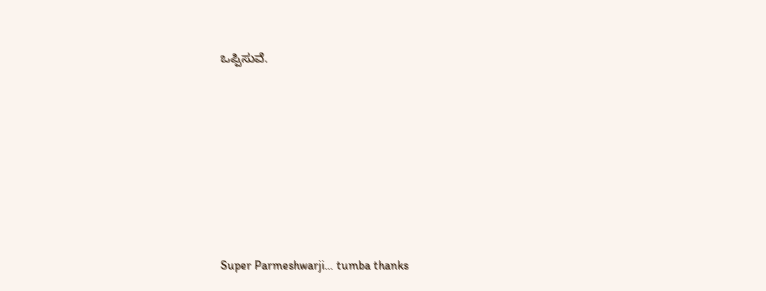ಒಪ್ಪಿಸುವೆ.








Super Parmeshwarji… tumba thanks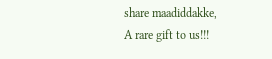share maadiddakke,
A rare gift to us!!!